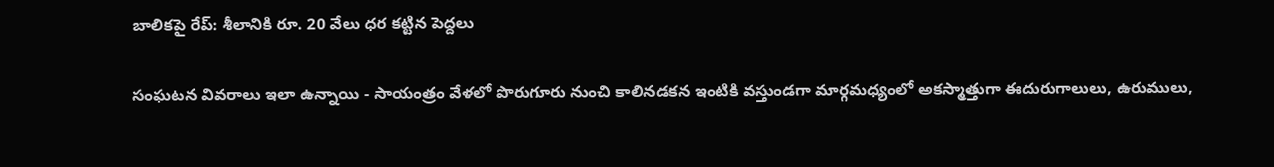బాలికపై రేప్: శీలానికి రూ. 20 వేలు ధర కట్టిన పెద్దలు

సంఘటన వివరాలు ఇలా ఉన్నాయి - సాయంత్రం వేళలో పొరుగూరు నుంచి కాలినడకన ఇంటికి వస్తుండగా మార్గమధ్యంలో అకస్మాత్తుగా ఈదురుగాలులు, ఉరుములు,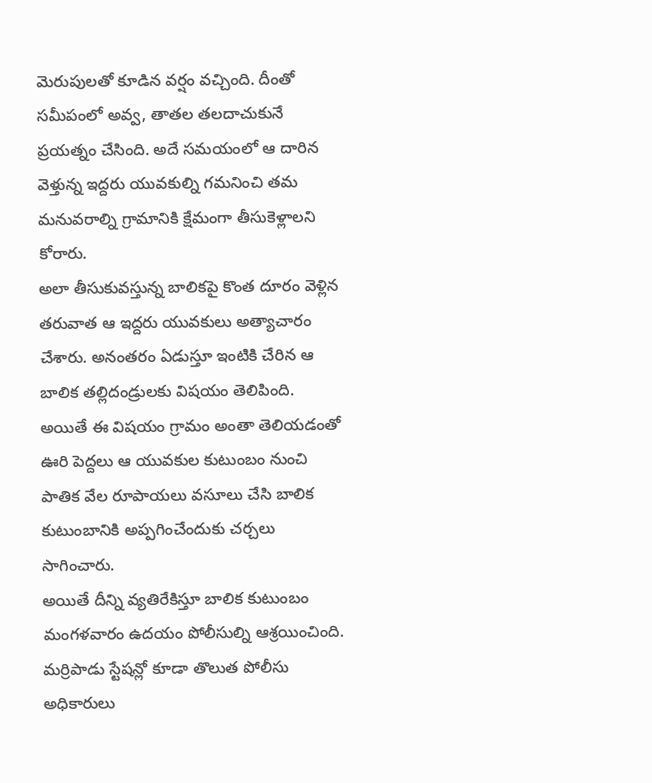మెరుపులతో కూడిన వర్షం వచ్చింది. దీంతో సమీపంలో అవ్వ, తాతల తలదాచుకునే ప్రయత్నం చేసింది. అదే సమయంలో ఆ దారిన వెళ్తున్న ఇద్దరు యువకుల్ని గమనించి తమ మనువరాల్ని గ్రామానికి క్షేమంగా తీసుకెళ్లాలని కోరారు.
అలా తీసుకువస్తున్న బాలికపై కొంత దూరం వెళ్లిన తరువాత ఆ ఇద్దరు యువకులు అత్యాచారం చేశారు. అనంతరం ఏడుస్తూ ఇంటికి చేరిన ఆ బాలిక తల్లిదండ్రులకు విషయం తెలిపింది. అయితే ఈ విషయం గ్రామం అంతా తెలియడంతో ఊరి పెద్దలు ఆ యువకుల కుటుంబం నుంచి పాతిక వేల రూపాయలు వసూలు చేసి బాలిక కుటుంబానికి అప్పగించేందుకు చర్చలు సాగించారు.
అయితే దీన్ని వ్యతిరేకిస్తూ బాలిక కుటుంబం మంగళవారం ఉదయం పోలీసుల్ని ఆశ్రయించింది. మర్రిపాడు స్టేషన్లో కూడా తొలుత పోలీసు అధికారులు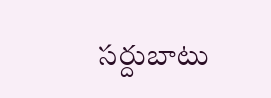సర్దుబాటు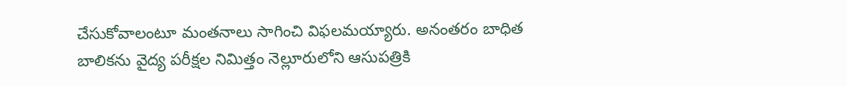చేసుకోవాలంటూ మంతనాలు సాగించి విఫలమయ్యారు. అనంతరం బాధిత బాలికను వైద్య పరీక్షల నిమిత్తం నెల్లూరులోని ఆసుపత్రికి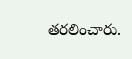తరలించారు.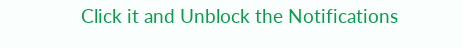Click it and Unblock the Notifications